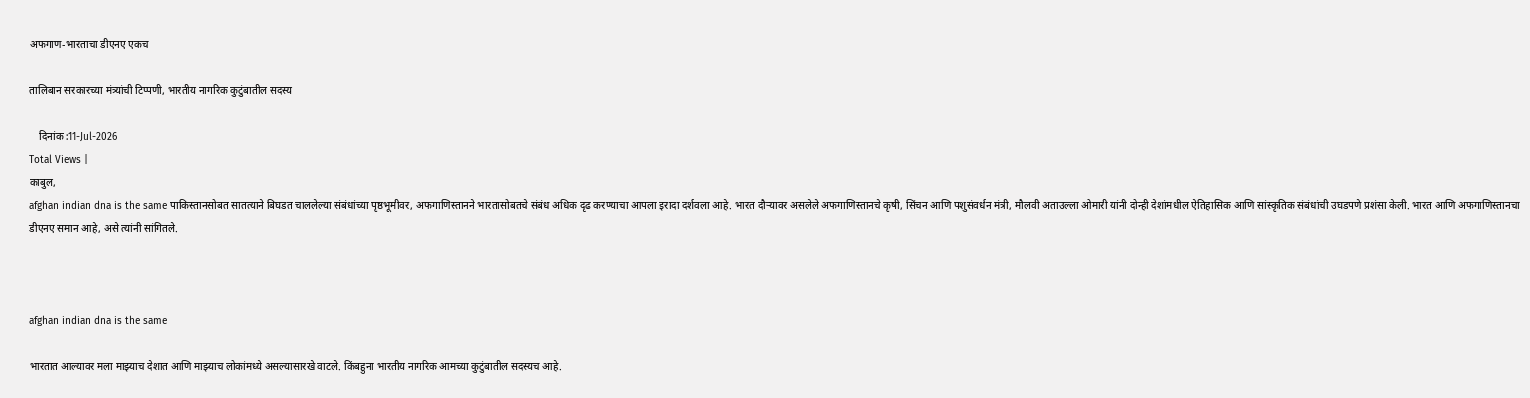अफगाण-भारताचा डीएनए एकच

तालिबान सरकारच्या मंत्र्यांची टिप्पणी, भारतीय नागरिक कुटुंबातील सदस्य

    दिनांक :11-Jul-2026
Total Views |
काबुल,
afghan indian dna is the same पाकिस्तानसोबत सातत्याने बिघडत चाललेल्या संबंधांच्या पृष्ठभूमीवर, अफगाणिस्तानने भारतासोबतचे संबंध अधिक दृढ करण्याचा आपला इरादा दर्शवला आहे. भारत दौऱ्यावर असलेले अफगाणिस्तानचे कृषी, सिंचन आणि पशुसंवर्धन मंत्री, मौलवी अताउल्ला ओमारी यांनी दोन्ही देशांमधील ऐतिहासिक आणि सांस्कृतिक संबंधांची उघडपणे प्रशंसा केली. भारत आणि अफगाणिस्तानचा डीएनए समान आहे, असे त्यांनी सांगितले.



afghan indian dna is the same

भारतात आल्यावर मला माझ्याच देशात आणि माझ्याच लोकांमध्ये असल्यासारखे वाटले. किंबहुना भारतीय नागरिक आमच्या कुटुंबातील सदस्यच आहे.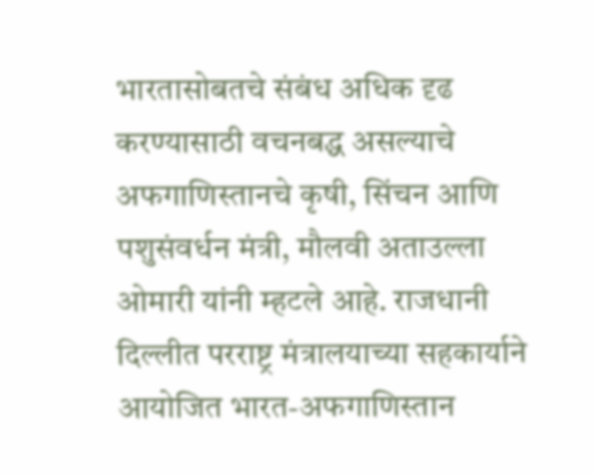भारतासोबतचे संबंध अधिक दृढ करण्यासाठी वचनबद्ध असल्याचे अफगाणिस्तानचे कृषी, सिंचन आणि पशुसंवर्धन मंत्री, मौलवी अताउल्ला ओमारी यांनी म्हटले आहे. राजधानी दिल्लीत परराष्ट्र मंत्रालयाच्या सहकार्याने आयोजित भारत-अफगाणिस्तान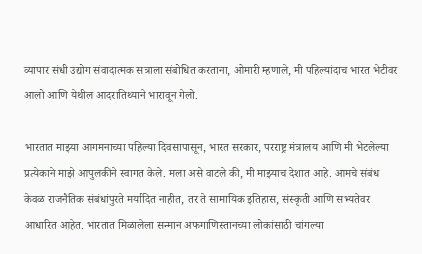व्यापार संधी उद्योग संवादात्मक सत्राला संबोधित करताना, ओमारी म्हणाले, मी पहिल्यांदाच भारत भेटीवर आलो आणि येथील आदरातिथ्याने भारावून गेलो.

भारतात माझ्या आगमनाच्या पहिल्या दिवसापासून, भारत सरकार, परराष्ट्र मंत्रालय आणि मी भेटलेल्या प्रत्येकाने माझे आपुलकीने स्वागत केले. मला असे वाटले की, मी माझ्याच देशात आहे. आमचे संबंध केवळ राजनैतिक संबंधांपुरते मर्यादित नाहीत, तर ते सामायिक इतिहास, संस्कृती आणि सभ्यतेवर आधारित आहेत. भारतात मिळालेला सन्मान अफगाणिस्तानच्या लोकांसाठी चांगल्या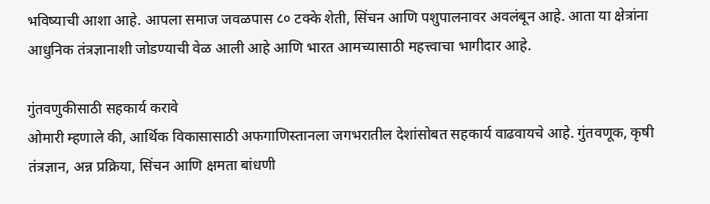भविष्याची आशा आहे. आपला समाज जवळपास ८० टक्के शेती, सिंचन आणि पशुपालनावर अवलंबून आहे. आता या क्षेत्रांना आधुनिक तंत्रज्ञानाशी जोडण्याची वेळ आली आहे आणि भारत आमच्यासाठी महत्त्वाचा भागीदार आहे.

गुंतवणुकीसाठी सहकार्य करावे
ओमारी म्हणाले की, आर्थिक विकासासाठी अफगाणिस्तानला जगभरातील देशांसोबत सहकार्य वाढवायचे आहे. गुंतवणूक, कृषी तंत्रज्ञान, अन्न प्रक्रिया, सिंचन आणि क्षमता बांधणी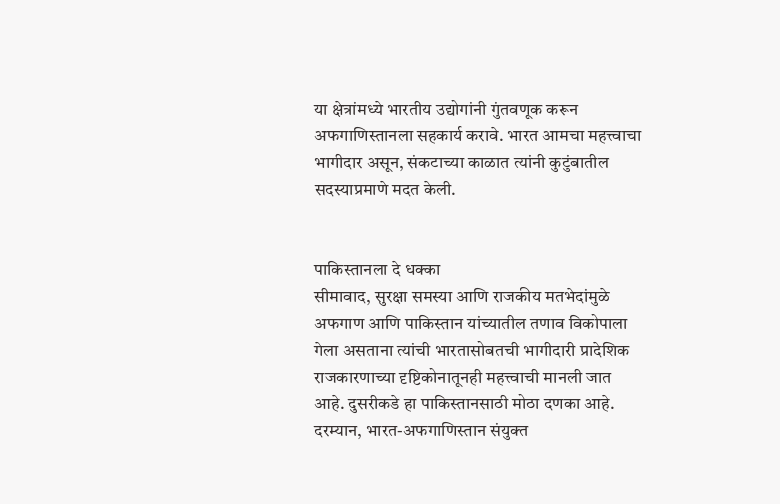या क्षेत्रांमध्ये भारतीय उद्योगांनी गुंतवणूक करून अफगाणिस्तानला सहकार्य करावे. भारत आमचा महत्त्वाचा भागीदार असून, संकटाच्या काळात त्यांनी कुटुंबातील सदस्याप्रमाणे मदत केली.


पाकिस्तानला दे धक्का
सीमावाद, सुरक्षा समस्या आणि राजकीय मतभेदांमुळे अफगाण आणि पाकिस्तान यांच्यातील तणाव विकोपाला गेला असताना त्यांची भारतासोबतची भागीदारी प्रादेशिक राजकारणाच्या दृष्टिकोनातूनही महत्त्वाची मानली जात आहे. दुसरीकडे हा पाकिस्तानसाठी मोठा दणका आहे. दरम्यान, भारत-अफगाणिस्तान संयुक्त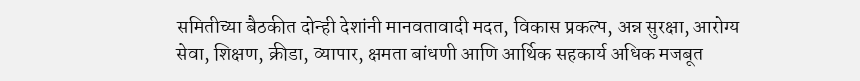समितीच्या बैठकीत दोन्ही देशांनी मानवतावादी मदत, विकास प्रकल्प, अन्न सुरक्षा, आरोग्य सेवा, शिक्षण, क्रीडा, व्यापार, क्षमता बांधणी आणि आर्थिक सहकार्य अधिक मजबूत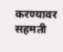करण्यावर सहमती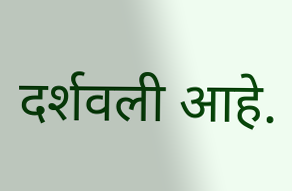दर्शवली आहे.